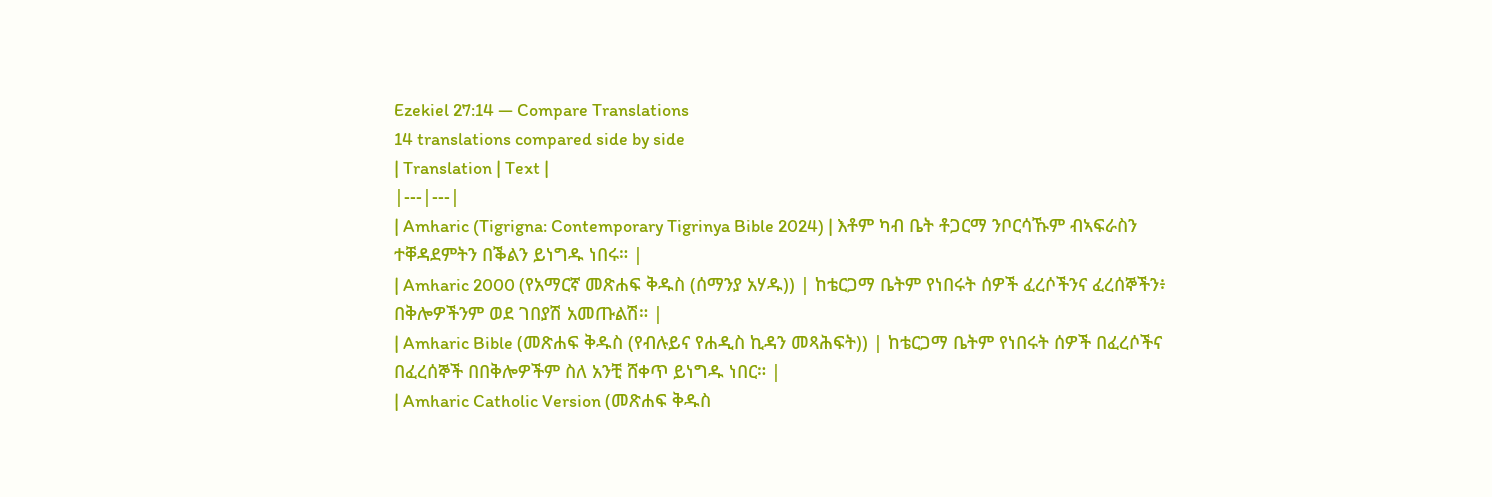Ezekiel 27:14 — Compare Translations
14 translations compared side by side
| Translation | Text |
|---|---|
| Amharic (Tigrigna: Contemporary Tigrinya Bible 2024) | እቶም ካብ ቤት ቶጋርማ ንቦርሳኹም ብኣፍራስን ተቐዳደምትን በቕልን ይነግዱ ነበሩ። |
| Amharic 2000 (የአማርኛ መጽሐፍ ቅዱስ (ሰማንያ አሃዱ)) | ከቴርጋማ ቤትም የነበሩት ሰዎች ፈረሶችንና ፈረሰኞችን፥ በቅሎዎችንም ወደ ገበያሽ አመጡልሽ። |
| Amharic Bible (መጽሐፍ ቅዱስ (የብሉይና የሐዲስ ኪዳን መጻሕፍት)) | ከቴርጋማ ቤትም የነበሩት ሰዎች በፈረሶችና በፈረሰኞች በበቅሎዎችም ስለ አንቺ ሸቀጥ ይነግዱ ነበር። |
| Amharic Catholic Version (መጽሐፍ ቅዱስ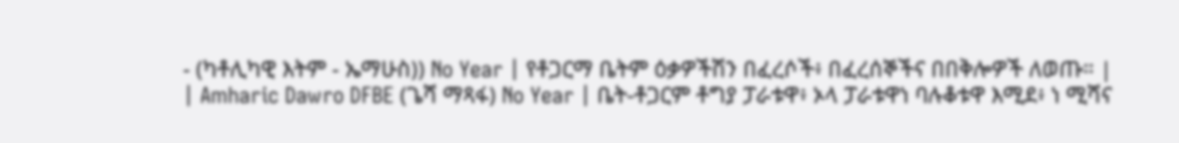- (ካቶሊካዊ እትም - ኤማሁስ)) No Year | የቶጋርማ ቤትም ዕቃዎችሽን በፈረሶች፥ በፈረሰኞችና በበቅሎዎች ለወጡ። |
| Amharic Dawro DFBE (ጌሻ ማጻፋ) No Year | ቤት-ቶጋርም ቶግያ ፓራቱዋ፥ ኦላ ፓራቱዋነ ባሉቆቱዋ እሚደ፥ ነ ሚሻና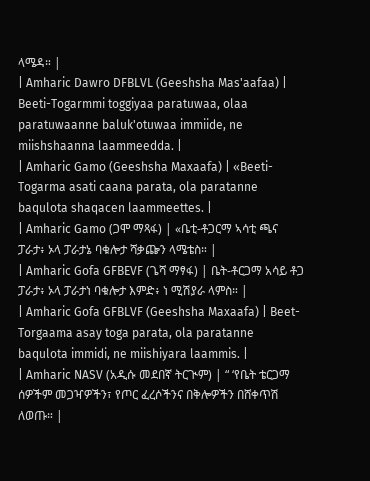ላሜዳ። |
| Amharic Dawro DFBLVL (Geeshsha Mas'aafaa) | Beeti-Togarmmi toggiyaa paratuwaa, olaa paratuwaanne baluk'otuwaa immiide, ne miishshaanna laammeedda. |
| Amharic Gamo (Geeshsha Maxaafa) | «Beeti-Togarma asati caana parata, ola paratanne baqulota shaqacen laammeettes. |
| Amharic Gamo (ጋሞ ማጻፋ) | «ቤቲ-ቶጋርማ ኣሳቲ ጫና ፓራታ፥ ኦላ ፓራታኔ ባቁሎታ ሻቃጬን ላሜቴስ። |
| Amharic Gofa GFBEVF (ጌሻ ማፃፋ) | ቤት-ቶርጋማ አሳይ ቶጋ ፓራታ፥ ኦላ ፓራታነ ባቁሎታ እምድ፥ ነ ሚሽያራ ላምስ። |
| Amharic Gofa GFBLVF (Geeshsha Maxaafa) | Beet-Torgaama asay toga parata, ola paratanne baqulota immidi, ne miishiyara laammis. |
| Amharic NASV (አዲሱ መደበኛ ትርጒም) | “ ‘የቤት ቴርጋማ ሰዎችም መጋዣዎችን፣ የጦር ፈረሶችንና በቅሎዎችን በሸቀጥሽ ለወጡ። |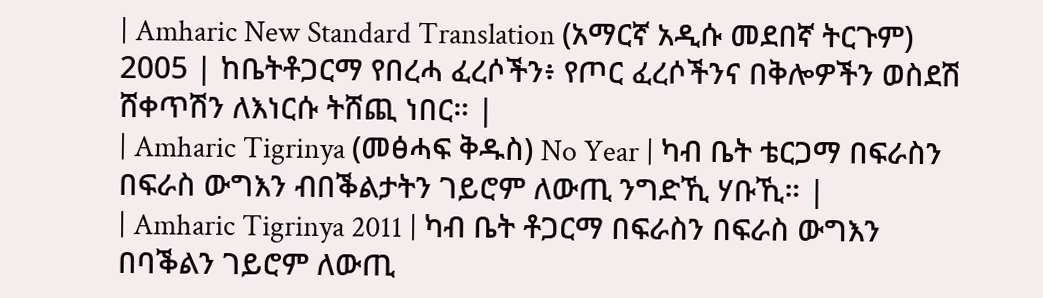| Amharic New Standard Translation (አማርኛ አዲሱ መደበኛ ትርጉም) 2005 | ከቤትቶጋርማ የበረሓ ፈረሶችን፥ የጦር ፈረሶችንና በቅሎዎችን ወስደሽ ሸቀጥሽን ለእነርሱ ትሸጪ ነበር። |
| Amharic Tigrinya (መፅሓፍ ቅዱስ) No Year | ካብ ቤት ቴርጋማ በፍራስን በፍራስ ውግእን ብበቕልታትን ገይሮም ለውጢ ንግድኺ ሃቡኺ። |
| Amharic Tigrinya 2011 | ካብ ቤት ቶጋርማ በፍራስን በፍራስ ውግእን በባቕልን ገይሮም ለውጢ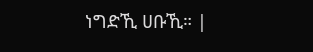ነግድኺ ሀቡኺ። |